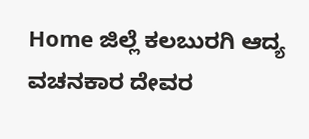Home ಜಿಲ್ಲೆ ಕಲಬುರಗಿ ಆದ್ಯ ವಚನಕಾರ ದೇವರ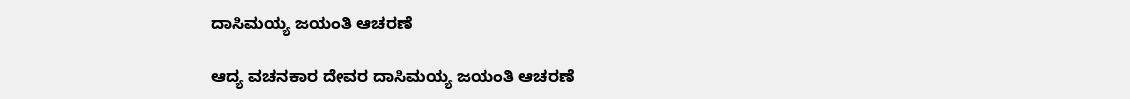ದಾಸಿಮಯ್ಯ ಜಯಂತಿ ಆಚರಣೆ

ಆದ್ಯ ವಚನಕಾರ ದೇವರ ದಾಸಿಮಯ್ಯ ಜಯಂತಿ ಆಚರಣೆ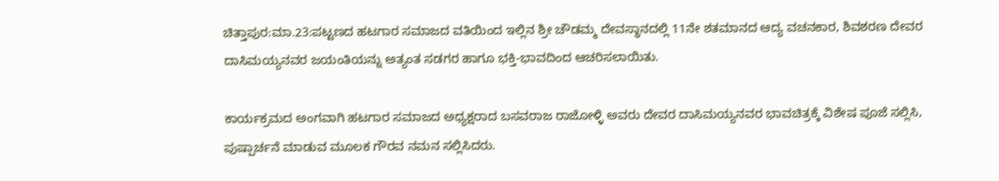ಚಿತ್ತಾಪುರ:ಮಾ.23:ಪಟ್ಟಣದ ಹಟಗಾರ ಸಮಾಜದ ವತಿಯಿಂದ ಇಲ್ಲಿನ ಶ್ರೀ ಚೌಡಮ್ಮ ದೇವಸ್ಥಾನದಲ್ಲಿ 11ನೇ ಶತಮಾನದ ಆದ್ಯ ವಚನಕಾರ, ಶಿವಶರಣ ದೇವರ ದಾಸಿಮಯ್ಯನವರ ಜಯಂತಿಯನ್ನು ಅತ್ಯಂತ ಸಡಗರ ಹಾಗೂ ಭಕ್ತಿ-ಭಾವದಿಂದ ಆಚರಿಸಲಾಯಿತು.

ಕಾರ್ಯಕ್ರಮದ ಅಂಗವಾಗಿ ಹಟಗಾರ ಸಮಾಜದ ಅಧ್ಯಕ್ಷರಾದ ಬಸವರಾಜ ರಾಜೋಳ್ಳಿ ಅವರು ದೇವರ ದಾಸಿಮಯ್ಯನವರ ಭಾವಚಿತ್ರಕ್ಕೆ ವಿಶೇಷ ಪೂಜೆ ಸಲ್ಲಿಸಿ, ಪುಷ್ಪಾರ್ಚನೆ ಮಾಡುವ ಮೂಲಕ ಗೌರವ ನಮನ ಸಲ್ಲಿಸಿದರು.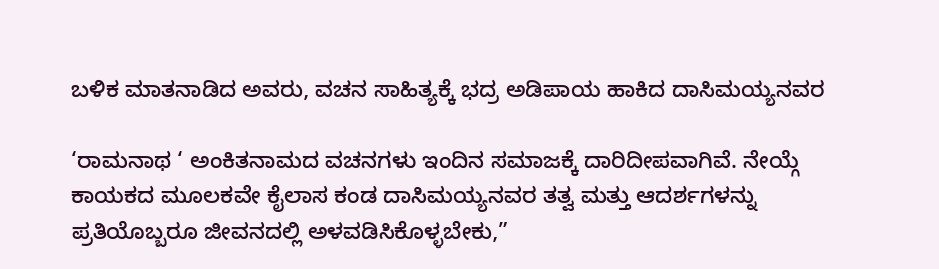ಬಳಿಕ ಮಾತನಾಡಿದ ಅವರು, ವಚನ ಸಾಹಿತ್ಯಕ್ಕೆ ಭದ್ರ ಅಡಿಪಾಯ ಹಾಕಿದ ದಾಸಿಮಯ್ಯನವರ

‘ರಾಮನಾಥ ‘ ಅಂಕಿತನಾಮದ ವಚನಗಳು ಇಂದಿನ ಸಮಾಜಕ್ಕೆ ದಾರಿದೀಪವಾಗಿವೆ. ನೇಯ್ಗೆ ಕಾಯಕದ ಮೂಲಕವೇ ಕೈಲಾಸ ಕಂಡ ದಾಸಿಮಯ್ಯನವರ ತತ್ವ ಮತ್ತು ಆದರ್ಶಗಳನ್ನು ಪ್ರತಿಯೊಬ್ಬರೂ ಜೀವನದಲ್ಲಿ ಅಳವಡಿಸಿಕೊಳ್ಳಬೇಕು,”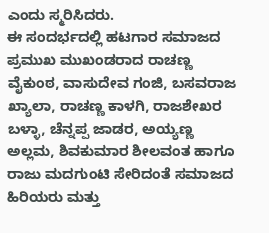ಎಂದು ಸ್ಮರಿಸಿದರು.
ಈ ಸಂದರ್ಭದಲ್ಲಿ ಹಟಗಾರ ಸಮಾಜದ ಪ್ರಮುಖ ಮುಖಂಡರಾದ ರಾಚಣ್ಣ ವೈಕುಂಠ, ವಾಸುದೇವ ಗಂಜಿ, ಬಸವರಾಜ ಖ್ಯಾಲಾ, ರಾಚಣ್ಣ ಕಾಳಗಿ, ರಾಜಶೇಖರ ಬಳ್ಳಾ, ಚೆನ್ನಪ್ಪ ಜಾಡರ, ಅಯ್ಯಣ್ಣ ಅಲ್ಲಮ, ಶಿವಕುಮಾರ ಶೀಲವಂತ ಹಾಗೂ ರಾಜು ಮದಗುಂಟಿ ಸೇರಿದಂತೆ ಸಮಾಜದ ಹಿರಿಯರು ಮತ್ತು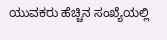ಯುವಕರು ಹೆಚ್ಚಿನ ಸಂಖ್ಯೆಯಲ್ಲಿ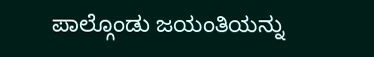ಪಾಲ್ಗೊಂಡು ಜಯಂತಿಯನ್ನು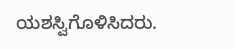ಯಶಸ್ವಿಗೊಳಿಸಿದರು.